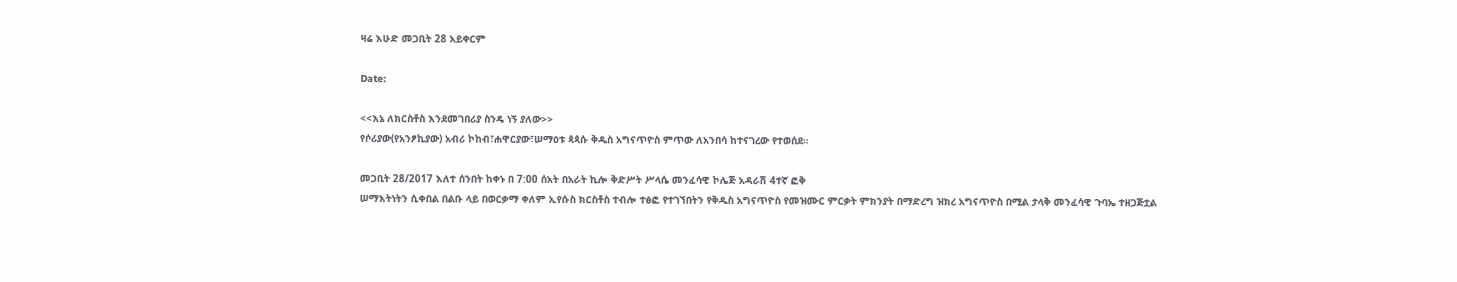ዛሬ እሁድ መጋቢት 28 አይቀርም

Date:

<<እኔ ለክርስቶስ እንደመገበሪያ ስንዴ ነኝ ያለው>>
የሶሪያው(የአንፆኪያው) አብሪ ኮከብ፣ሐዋርያው፣ሠማዕቱ ጳጳሱ ቅዱስ አግናጥዮስ ምጥው ለአንበሳ ከተናገረው የተወሰደ።

መጋቢት 28/2017 እለተ ሰንበት ከቀኑ በ 7:00 ሰአት በአራት ኪሎ ቅድሥት ሥላሴ መንፈሳዊ ኮሌጅ አዳራሽ 4ተኛ ፎቅ
ሠማእትነትን ሲቀበል በልቡ ላይ በወርቃማ ቀለም ኢየሱስ ክርስቶስ ተብሎ ተፅፎ የተገኘበትን የቅዱስ አግናጥዮስ የመዝሙር ምርቃት ምክንያት በማድረግ ዝክረ አግናጥዮስ በሚል ታላቅ መንፈሳዊ ጉባኤ ተዘጋጅቷል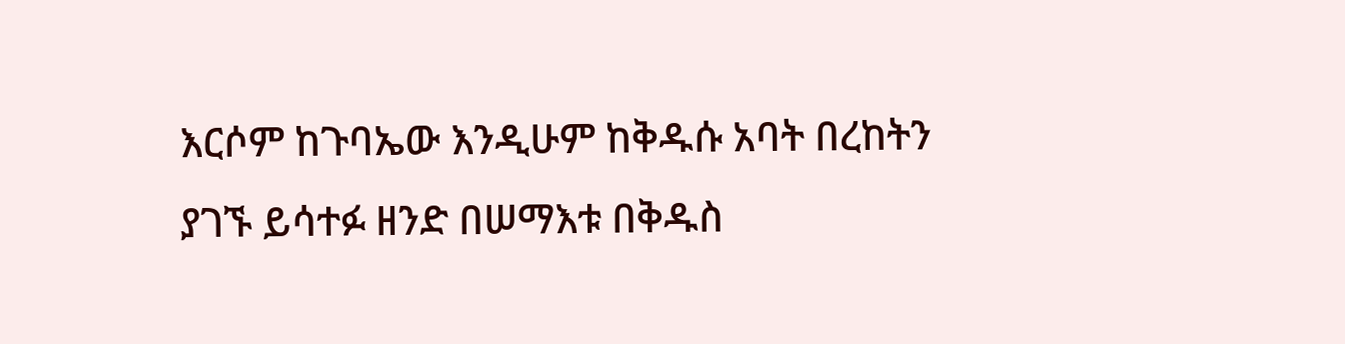እርሶም ከጉባኤው እንዲሁም ከቅዱሱ አባት በረከትን ያገኙ ይሳተፉ ዘንድ በሠማእቱ በቅዱስ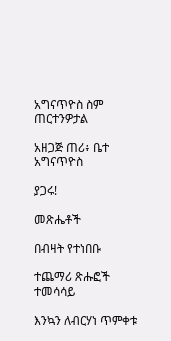አግናጥዮስ ስም ጠርተንዎታል

አዘጋጅ ጠሪ፥ ቤተ አግናጥዮስ

ያጋሩ!

መጽሔቶች

በብዛት የተነበቡ

ተጨማሪ ጽሑፎች
ተመሳሳይ

እንኳን ለብርሃነ ጥምቀቱ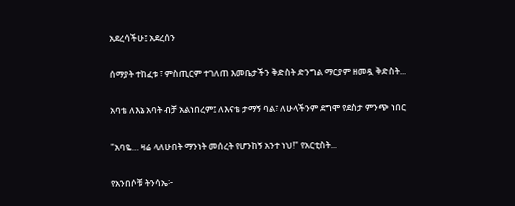አደረሳችሁ፤ አደረሰን

ሰማያት ተከፈቱ ፣ ምስጢርም ተገለጠ እመቤታችን ቅድስት ድንግል ማርያም ዘመዷ ቅድስት...

አባቴ ለእኔ አባት ብቻ አልነበረም፤ ለእናቴ ታማኝ ባል፣ ለሁላችንም ደግሞ የደስታ ምንጭ ነበር

"አባዬ… ዛሬ ላለሁበት ማንነት መሰረት የሆንከኝ አንተ ነህ!" የአርቲስት...

የአንበሶቹ ትንሳኤ፦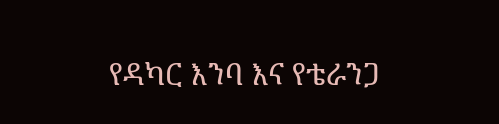የዳካር እንባ እና የቴራንጋ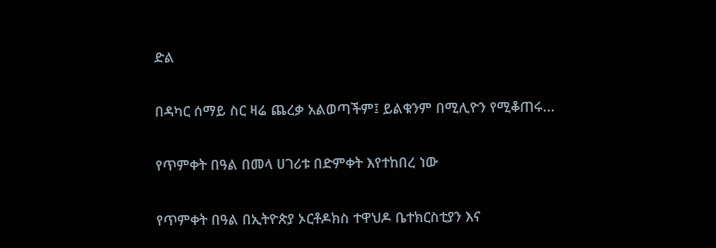ድል

በዳካር ሰማይ ስር ዛሬ ጨረቃ አልወጣችም፤ ይልቁንም በሚሊዮን የሚቆጠሩ...

የጥምቀት በዓል በመላ ሀገሪቱ በድምቀት እየተከበረ ነው

የጥምቀት በዓል በኢትዮጵያ ኦርቶዶክስ ተዋህዶ ቤተክርስቲያን እና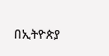በኢትዮጵያ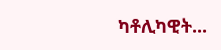ካቶሊካዊት...